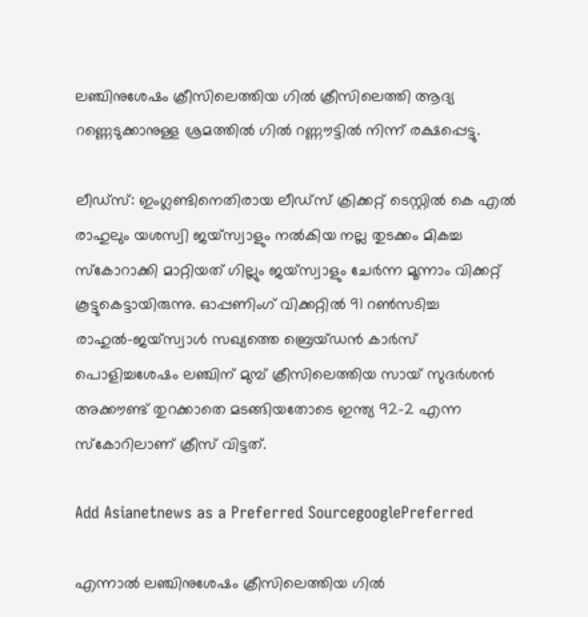ലഞ്ചിനുശേഷം ക്രീസിലെത്തിയ ഗില്‍ ക്രീസിലെത്തി ആദ്യ റണ്ണെടുക്കാനുള്ള ശ്രമത്തില്‍ ഗില്‍ റണ്ണൗട്ടില്‍ നിന്ന് രക്ഷപ്പെട്ടു.

ലീഡ്സ്: ഇംഗ്ലണ്ടിനെതിരായ ലീഡ്സ് ക്രിക്കറ്റ് ടെസ്റ്റില്‍ കെ എല്‍ രാഹുലും യശസ്വി ജയ്സ്വാളും നല്‍കിയ നല്ല തുടക്കം മികച്ച സ്കോറാക്കി മാറ്റിയത് ഗില്ലും ജയ്സ്വാളും ചേര്‍ന്ന മൂന്നാം വിക്കറ്റ് കൂട്ടുകെട്ടായിരുന്നു. ഓപ്പണിംഗ് വിക്കറ്റില്‍ 91 റണ്‍സടിച്ച രാഹുല്‍-ജയ്സ്വാള്‍ സഖ്യത്തെ ബ്രെയ്ഡന്‍ കാര്‍സ് പൊളിച്ചശേഷം ലഞ്ചിന് മുമ്പ് ക്രീസിലെത്തിയ സായ് സുദര്‍ശന്‍ അക്കൗണ്ട് തുറക്കാതെ മടങ്ങിയതോടെ ഇന്ത്യ 92-2 എന്ന സ്കോറിലാണ് ക്രീസ് വിട്ടത്.

Add Asianetnews as a Preferred SourcegooglePreferred

എന്നാല്‍ ലഞ്ചിനുശേഷം ക്രീസിലെത്തിയ ഗില്‍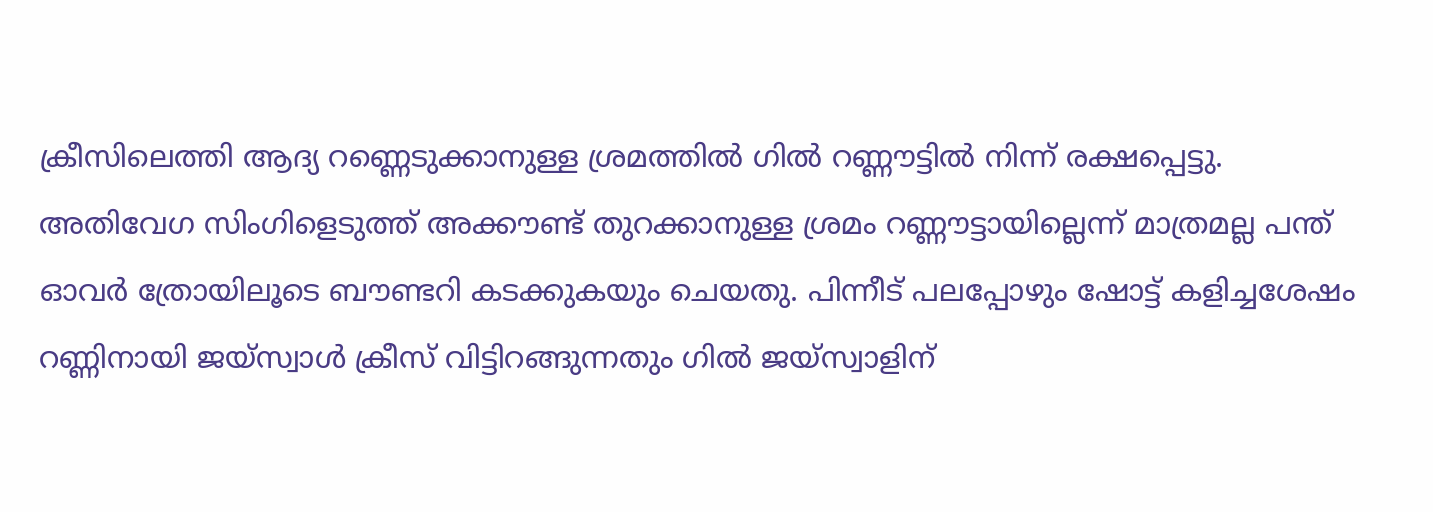ക്രീസിലെത്തി ആദ്യ റണ്ണെടുക്കാനുള്ള ശ്രമത്തില്‍ ഗില്‍ റണ്ണൗട്ടില്‍ നിന്ന് രക്ഷപ്പെട്ടു. അതിവേഗ സിംഗിളെടുത്ത് അക്കൗണ്ട് തുറക്കാനുള്ള ശ്രമം റണ്ണൗട്ടായില്ലെന്ന് മാത്രമല്ല പന്ത് ഓവര്‍ ത്രോയിലൂടെ ബൗണ്ടറി കടക്കുകയും ചെയതു. പിന്നീട് പലപ്പോഴും ഷോട്ട് കളിച്ചശേഷം റണ്ണിനായി ജയ്സ്വാള്‍ ക്രീസ് വിട്ടിറങ്ങുന്നതും ഗില്‍ ജയ്സ്വാളിന്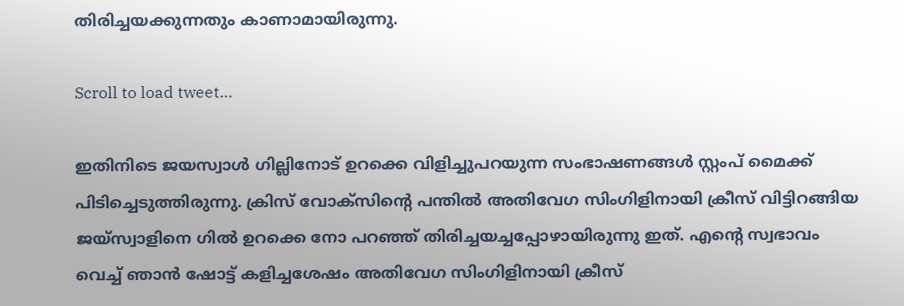തിരിച്ചയക്കുന്നതും കാണാമായിരുന്നു.

Scroll to load tweet…

ഇതിനിടെ ജയസ്വാള്‍ ഗില്ലിനോട് ഉറക്കെ വിളിച്ചുപറയുന്ന സംഭാഷണങ്ങള്‍ സ്റ്റംപ് മൈക്ക് പിടിച്ചെടുത്തിരുന്നു. ക്രിസ് വോക്സിന്‍റെ പന്തില്‍ അതിവേഗ സിംഗിളിനായി ക്രീസ് വിട്ടിറങ്ങിയ ജയ്സ്വാളിനെ ഗില്‍ ഉറക്കെ നോ പറഞ്ഞ് തിരിച്ചയച്ചപ്പോഴായിരുന്നു ഇത്. എന്‍റെ സ്വഭാവം വെച്ച് ഞാന്‍ ഷോട്ട് കളിച്ചശേഷം അതിവേഗ സിംഗിളിനായി ക്രീസ്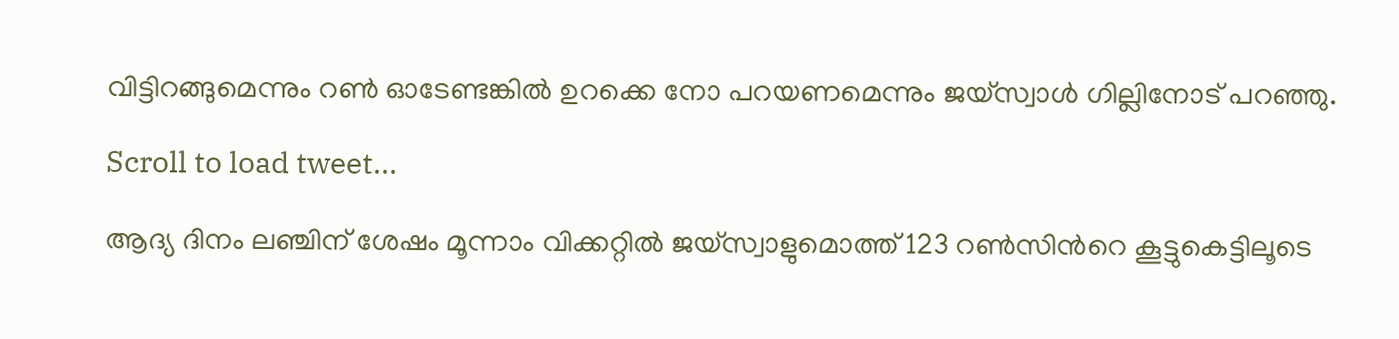വിട്ടിറങ്ങുമെന്നും റണ്‍ ഓടേണ്ടങ്കില്‍ ഉറക്കെ നോ പറയണമെന്നും ജയ്സ്വാള്‍ ഗില്ലിനോട് പറഞ്ഞു.

Scroll to load tweet…

ആദ്യ ദിനം ലഞ്ചിന് ശേഷം മൂന്നാം വിക്കറ്റില്‍ ജയ്സ്വാളുമൊത്ത് 123 റണ്‍സിന്‍റെ കൂട്ടുകെട്ടിലൂടെ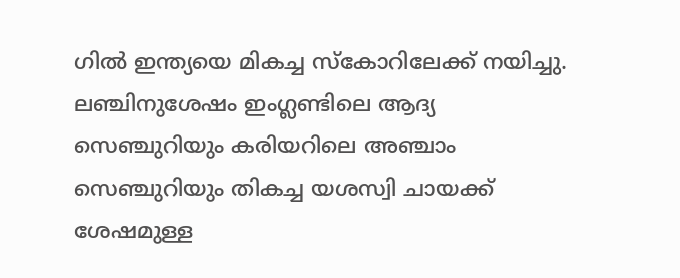ഗില്‍ ഇന്ത്യയെ മികച്ച സ്കോറിലേക്ക് നയിച്ചു. ലഞ്ചിനുശേഷം ഇംഗ്ലണ്ടിലെ ആദ്യ സെഞ്ചുറിയും കരിയറിലെ അഞ്ചാം സെഞ്ചുറിയും തികച്ച യശസ്വി ചായക്ക് ശേഷമുള്ള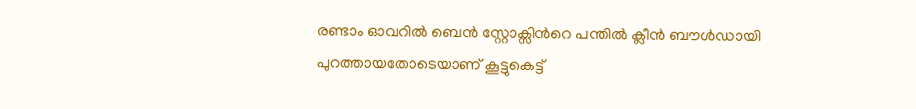രണ്ടാം ഓവറില്‍ ബെന്‍ സ്റ്റോക്സിന്‍റെ പന്തില്‍ ക്ലീന്‍ ബൗള്‍ഡായി പുറത്തായതോടെയാണ് കൂട്ടുകെട്ട്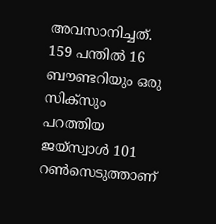അവസാനിച്ചത്. 159 പന്തില്‍ 16 ബൗണ്ടറിയും ഒരു സിക്സും പറത്തിയ ജയ്സ്വാള്‍ 101 റണ്‍സെടുത്താണ്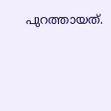പുറത്തായത്.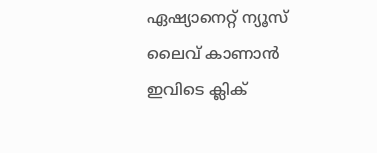ഏഷ്യാനെറ്റ് ന്യൂസ് ലൈവ് കാണാന്‍ ഇവിടെ ക്ലിക്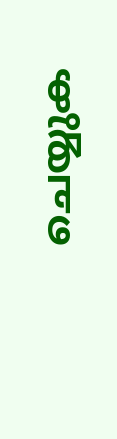ചെയ്യുക